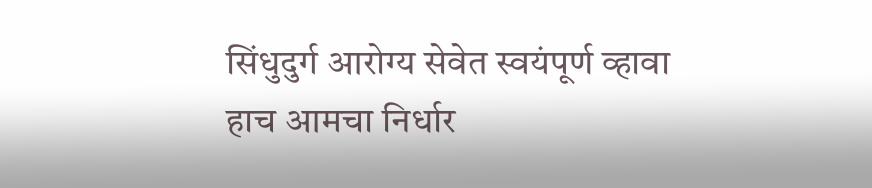सिंधुदुर्ग आरोग्य सेवेत स्वयंपूर्ण व्हावा हाच आमचा निर्धार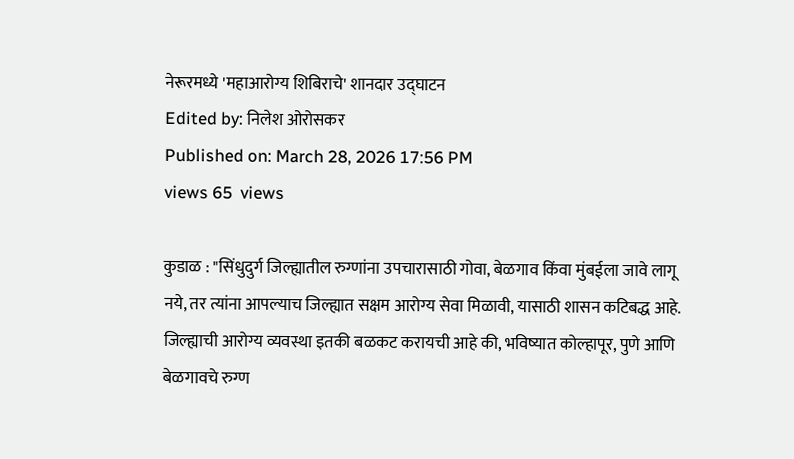नेरूरमध्ये 'महाआरोग्य शिबिराचे' शानदार उद्घाटन
Edited by: निलेश ओरोसकर
Published on: March 28, 2026 17:56 PM
views 65  views

कुडाळ : "सिंधुदुर्ग जिल्ह्यातील रुग्णांना उपचारासाठी गोवा, बेळगाव किंवा मुंबईला जावे लागू नये, तर त्यांना आपल्याच जिल्ह्यात सक्षम आरोग्य सेवा मिळावी, यासाठी शासन कटिबद्ध आहे. जिल्ह्याची आरोग्य व्यवस्था इतकी बळकट करायची आहे की, भविष्यात कोल्हापूर, पुणे आणि बेळगावचे रुग्ण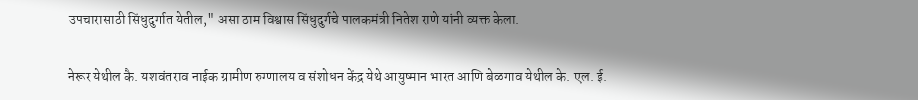उपचारासाठी सिंधुदुर्गात येतील," असा ठाम विश्वास सिंधुदुर्गचे पालकमंत्री नितेश राणे यांनी व्यक्त केला.

नेरूर येथील कै. यशवंतराव नाईक ग्रामीण रुग्णालय व संशोधन केंद्र येथे आयुष्मान भारत आणि बेळगाव येथील के. एल. ई.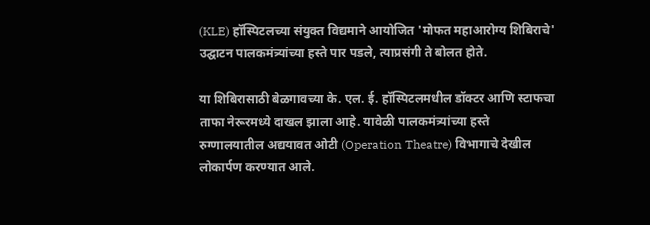(KLE) हॉस्पिटलच्या संयुक्त विद्यमाने आयोजित 'मोफत महाआरोग्य शिबिराचे' उद्घाटन पालकमंत्र्यांच्या हस्ते पार पडले, त्याप्रसंगी ते बोलत होते.

या शिबिरासाठी बेळगावच्या के. एल. ई. हॉस्पिटलमधील डॉक्टर आणि स्टाफचा ताफा नेरूरमध्ये दाखल झाला आहे. यावेळी पालकमंत्र्यांच्या हस्ते रुग्णालयातील अद्ययावत ओटी (Operation Theatre) विभागाचे देखील लोकार्पण करण्यात आले.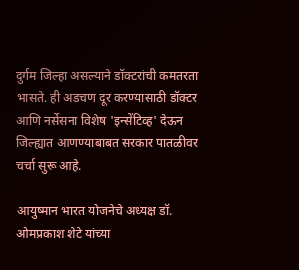दुर्गम जिल्हा असल्याने डॉक्टरांची कमतरता भासते. ही अडचण दूर करण्यासाठी डॉक्टर आणि नर्सेसना विशेष 'इन्सेंटिव्ह' देऊन जिल्ह्यात आणण्याबाबत सरकार पातळीवर चर्चा सुरू आहे.

आयुष्मान भारत योजनेचे अध्यक्ष डॉ. ओमप्रकाश शेटे यांच्या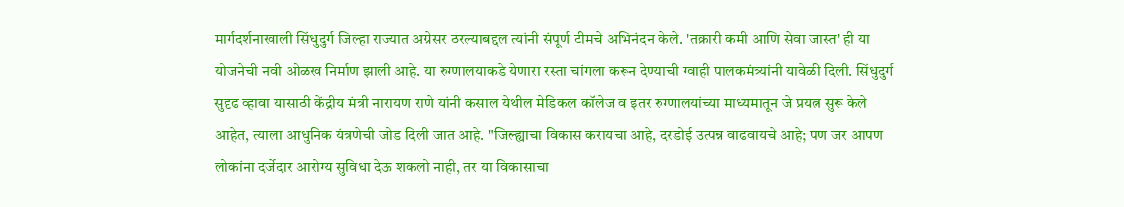मार्गदर्शनाखाली सिंधुदुर्ग जिल्हा राज्यात अग्रेसर ठरल्याबद्दल त्यांनी संपूर्ण टीमचे अभिनंदन केले. 'तक्रारी कमी आणि सेवा जास्त' ही या योजनेची नवी ओळख निर्माण झाली आहे. या रुग्णालयाकडे येणारा रस्ता चांगला करून देण्याची ग्वाही पालकमंत्र्यांनी यावेळी दिली. सिंधुदुर्ग सुदृढ व्हावा यासाठी केंद्रीय मंत्री नारायण राणे यांनी कसाल येथील मेडिकल कॉलेज व इतर रुग्णालयांच्या माध्यमातून जे प्रयत्न सुरू केले आहेत, त्याला आधुनिक यंत्रणेची जोड दिली जात आहे. "जिल्ह्याचा विकास करायचा आहे, दरडोई उत्पन्न वाढवायचे आहे; पण जर आपण लोकांना दर्जेदार आरोग्य सुविधा देऊ शकलो नाही, तर या विकासाचा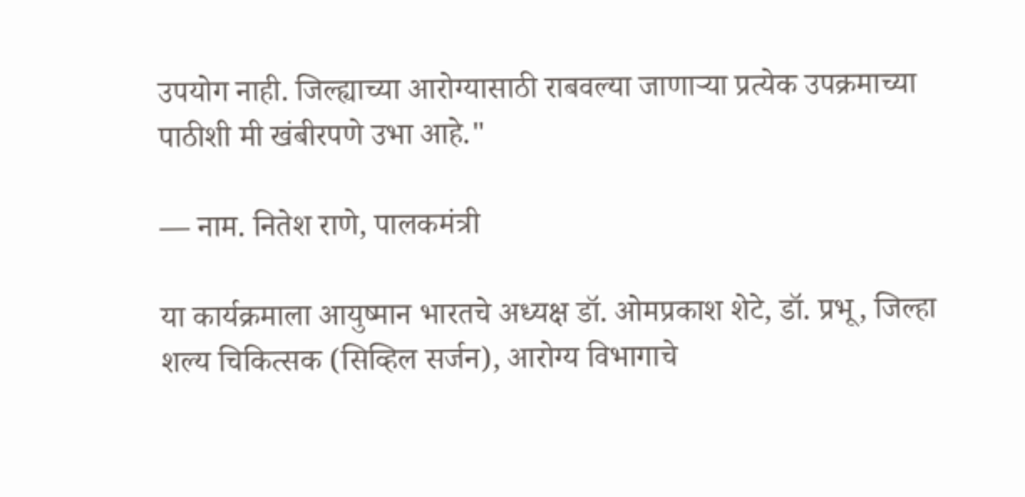उपयोग नाही. जिल्ह्याच्या आरोग्यासाठी राबवल्या जाणाऱ्या प्रत्येक उपक्रमाच्या पाठीशी मी खंबीरपणे उभा आहे."

— नाम. नितेश राणे, पालकमंत्री

या कार्यक्रमाला आयुष्मान भारतचे अध्यक्ष डॉ. ओमप्रकाश शेटे, डॉ. प्रभू, जिल्हा शल्य चिकित्सक (सिव्हिल सर्जन), आरोग्य विभागाचे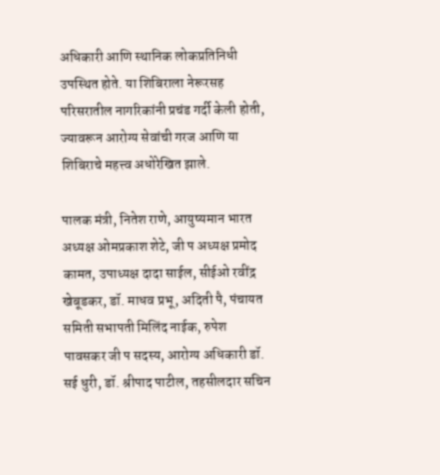अधिकारी आणि स्थानिक लोकप्रतिनिधी उपस्थित होते. या शिबिराला नेरूरसह परिसरातील नागरिकांनी प्रचंड गर्दी केली होती, ज्यावरून आरोग्य सेवांची गरज आणि या शिबिराचे महत्त्व अधोरेखित झाले.

पालक मंत्री, नितेश राणे, आयुष्यमान भारत अध्यक्ष ओमप्रकाश शेटे, जी प अध्यक्ष प्रमोद कामत, उपाध्यक्ष दादा साईल, सीईओ रवींद्र खेबूडकर, डॉ. माधव प्रभू, अदिती पै, पंचायत समिती सभापती मिलिंद नाईक, रुपेश पावसकर जी प सदस्य, आरोग्य अधिकारी डॉ. सई धुरी, डॉ. श्रीपाद पाटील, तहसीलदार सचिन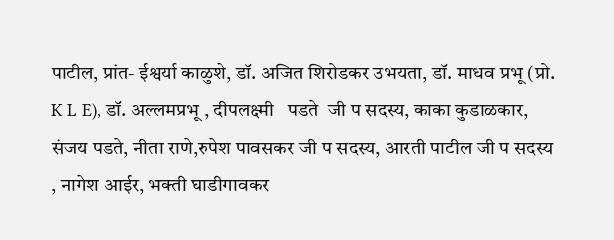पाटील, प्रांत- ईश्वर्या काळुशे, डॉ. अजित शिरोडकर उभयता, डॉ. माधव प्रभू (प्रो. K L E), डॉ. अल्लमप्रभू , दीपलक्ष्मी   पडते  जी प सदस्य, काका कुडाळकार, संजय पडते, नीता राणे,रुपेश पावसकर जी प सदस्य, आरती पाटील जी प सदस्य , नागेश आईर, भक्ती घाडीगावकर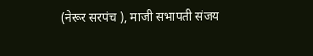(नेरूर सरपंच ), माजी सभापती संजय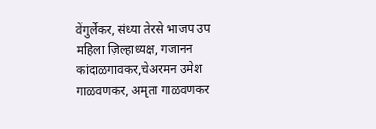वेंगुर्लेकर, संध्या तेरसे भाजप उप महिला ज़िल्हाध्यक्ष, गजानन कांदाळगावकर,चेअरमन उमेश गाळवणकर, अमृता गाळवणकर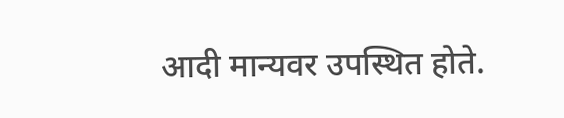आदी मान्यवर उपस्थित होते.